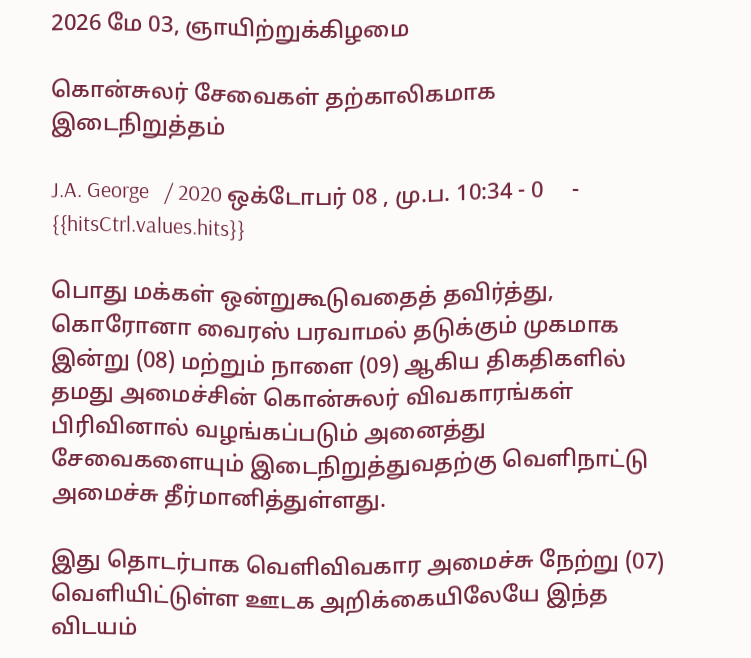2026 மே 03, ஞாயிற்றுக்கிழமை

கொன்சுலர் சேவைகள் தற்காலிகமாக இடைநிறுத்தம்

J.A. George   / 2020 ஒக்டோபர் 08 , மு.ப. 10:34 - 0     - {{hitsCtrl.values.hits}}

பொது மக்கள் ஒன்றுகூடுவதைத் தவிர்த்து, கொரோனா வைரஸ் பரவாமல் தடுக்கும் முகமாக  இன்று (08) மற்றும் நாளை (09) ஆகிய திகதிகளில் தமது அமைச்சின் கொன்சுலர் விவகாரங்கள் பிரிவினால் வழங்கப்படும் அனைத்து சேவைகளையும் இடைநிறுத்துவதற்கு வெளிநாட்டு அமைச்சு தீர்மானித்துள்ளது.

இது தொடர்பாக வெளிவிவகார அமைச்சு நேற்று (07) வெளியிட்டுள்ள ஊடக அறிக்கையிலேயே இந்த விடயம்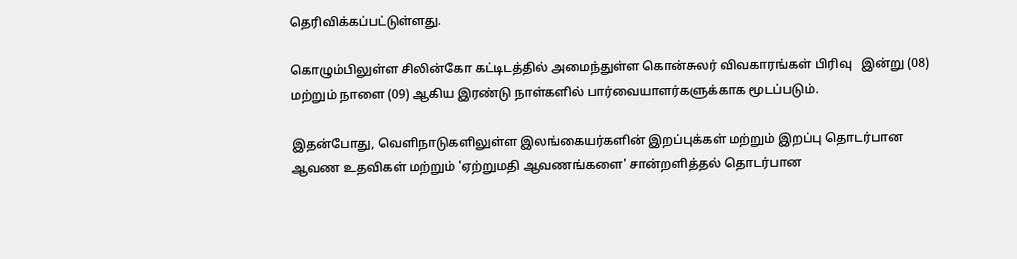தெரிவிக்கப்பட்டுள்ளது.

கொழும்பிலுள்ள சிலின்கோ கட்டிடத்தில் அமைந்துள்ள கொன்சுலர் விவகாரங்கள் பிரிவு   இன்று (08) மற்றும் நாளை (09) ஆகிய இரண்டு நாள்களில் பார்வையாளர்களுக்காக மூடப்படும்.

இதன்போது, வெளிநாடுகளிலுள்ள இலங்கையர்களின் இறப்புக்கள் மற்றும் இறப்பு தொடர்பான ஆவண உதவிகள் மற்றும் 'ஏற்றுமதி ஆவணங்களை' சான்றளித்தல் தொடர்பான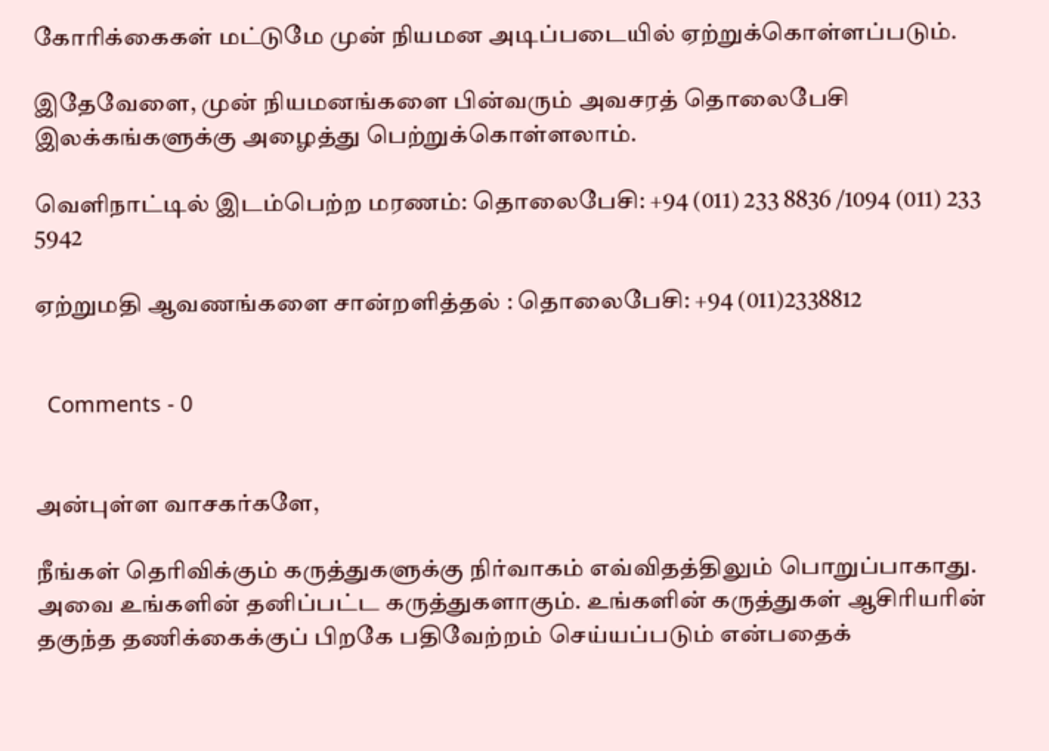கோரிக்கைகள் மட்டுமே முன் நியமன அடிப்படையில் ஏற்றுக்கொள்ளப்படும்.

இதேவேளை, முன் நியமனங்களை பின்வரும் அவசரத் தொலைபேசி இலக்கங்களுக்கு அழைத்து பெற்றுக்கொள்ளலாம்.

வெளிநாட்டில் இடம்பெற்ற மரணம்: தொலைபேசி: +94 (011) 233 8836 /1094 (011) 233 5942

ஏற்றுமதி ஆவணங்களை சான்றளித்தல் : தொலைபேசி: +94 (011)2338812


  Comments - 0


அன்புள்ள வாசகர்களே,

நீங்கள் தெரிவிக்கும் கருத்துகளுக்கு நிர்வாகம் எவ்விதத்திலும் பொறுப்பாகாது. அவை உங்களின் தனிப்பட்ட கருத்துகளாகும். உங்களின் கருத்துகள் ஆசிரியரின் தகுந்த தணிக்கைக்குப் பிறகே பதிவேற்றம் செய்யப்படும் என்பதைக்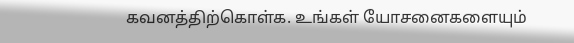கவனத்திற்கொள்க. உங்கள் யோசனைகளையும்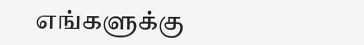எங்களுக்கு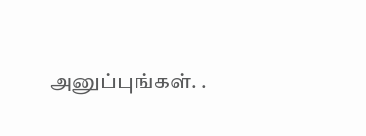அனுப்புங்கள். .